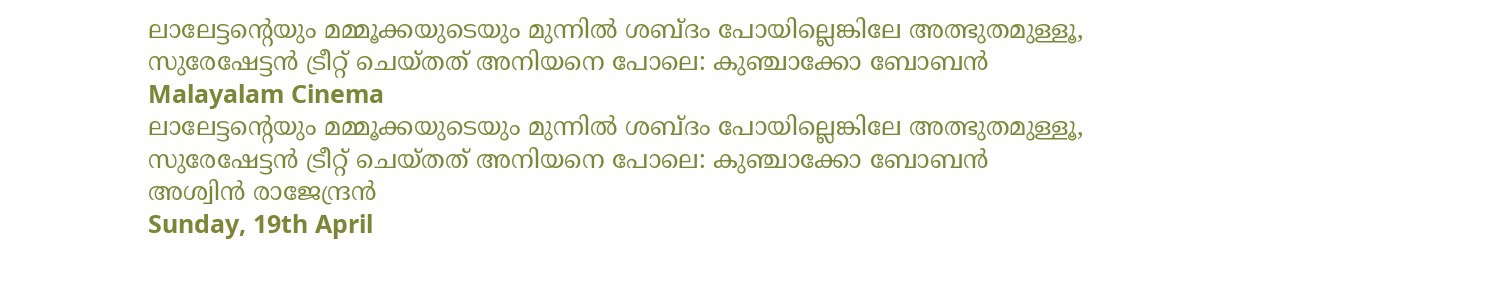ലാലേട്ടന്റെയും മമ്മൂക്കയുടെയും മുന്നില്‍ ശബ്ദം പോയില്ലെങ്കിലേ അത്ഭുതമുള്ളൂ, സുരേഷേട്ടന്‍ ട്രീറ്റ് ചെയ്തത് അനിയനെ പോലെ: കുഞ്ചാക്കോ ബോബന്‍
Malayalam Cinema
ലാലേട്ടന്റെയും മമ്മൂക്കയുടെയും മുന്നില്‍ ശബ്ദം പോയില്ലെങ്കിലേ അത്ഭുതമുള്ളൂ, സുരേഷേട്ടന്‍ ട്രീറ്റ് ചെയ്തത് അനിയനെ പോലെ: കുഞ്ചാക്കോ ബോബന്‍
അശ്വിന്‍ രാജേന്ദ്രന്‍
Sunday, 19th April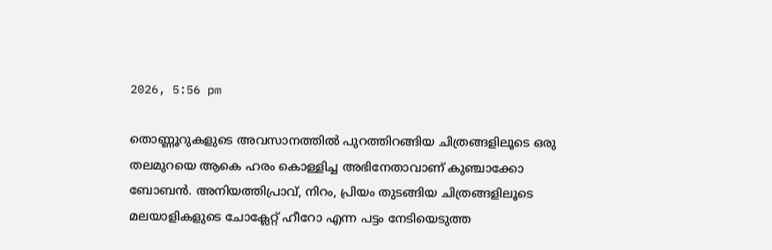2026, 5:56 pm

തൊണ്ണൂറുകളുടെ അവസാനത്തില്‍ പുറത്തിറങ്ങിയ ചിത്രങ്ങളിലൂടെ ഒരു തലമുറയെ ആകെ ഹരം കൊള്ളിച്ച അഭിനേതാവാണ് കുഞ്ചാക്കോ ബോബന്‍. അനിയത്തിപ്രാവ്, നിറം, പ്രിയം തുടങ്ങിയ ചിത്രങ്ങളിലൂടെ മലയാളികളുടെ ചോക്ലേറ്റ് ഹീറോ എന്ന പട്ടം നേടിയെടുത്ത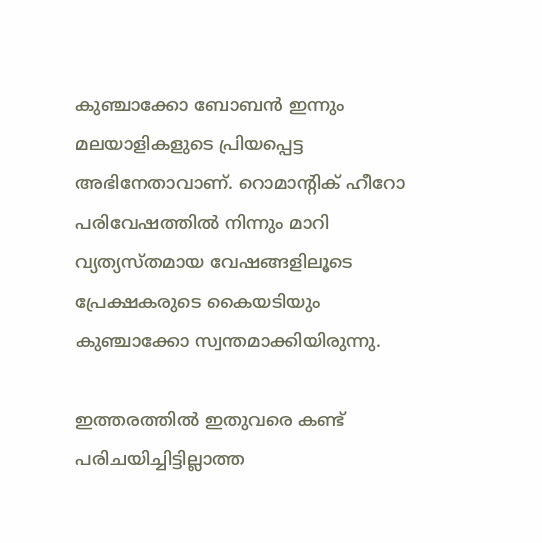കുഞ്ചാക്കോ ബോബന്‍ ഇന്നും മലയാളികളുടെ പ്രിയപ്പെട്ട അഭിനേതാവാണ്. റൊമാന്റിക് ഹീറോ പരിവേഷത്തില്‍ നിന്നും മാറി വ്യത്യസ്തമായ വേഷങ്ങളിലൂടെ പ്രേക്ഷകരുടെ കൈയടിയും കുഞ്ചാക്കോ സ്വന്തമാക്കിയിരുന്നു.

ഇത്തരത്തില്‍ ഇതുവരെ കണ്ട് പരിചയിച്ചിട്ടില്ലാത്ത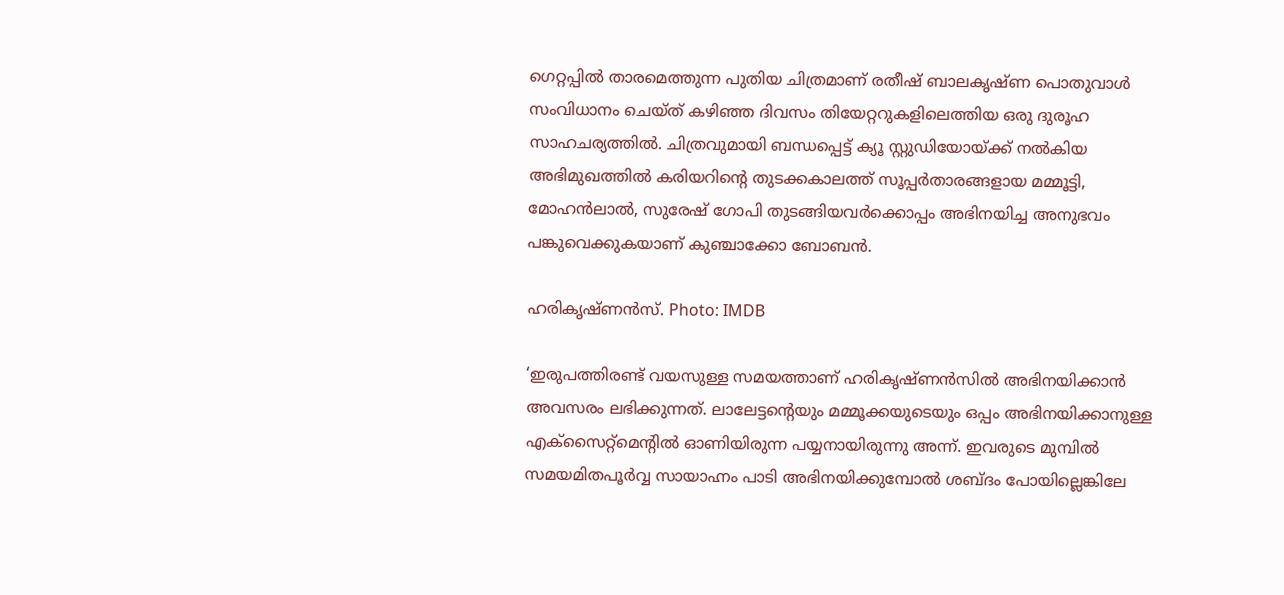ഗെറ്റപ്പില്‍ താരമെത്തുന്ന പുതിയ ചിത്രമാണ് രതീഷ് ബാലകൃഷ്ണ പൊതുവാള്‍ സംവിധാനം ചെയ്ത് കഴിഞ്ഞ ദിവസം തിയേറ്ററുകളിലെത്തിയ ഒരു ദുരൂഹ സാഹചര്യത്തില്‍. ചിത്രവുമായി ബന്ധപ്പെട്ട് ക്യൂ സ്റ്റുഡിയോയ്ക്ക് നല്‍കിയ അഭിമുഖത്തില്‍ കരിയറിന്റെ തുടക്കകാലത്ത് സൂപ്പര്‍താരങ്ങളായ മമ്മൂട്ടി, മോഹന്‍ലാല്‍, സുരേഷ് ഗോപി തുടങ്ങിയവര്‍ക്കൊപ്പം അഭിനയിച്ച അനുഭവം പങ്കുവെക്കുകയാണ് കുഞ്ചാക്കോ ബോബന്‍.

ഹരികൃഷ്ണന്‍സ്‌. Photo: IMDB

‘ഇരുപത്തിരണ്ട് വയസുള്ള സമയത്താണ് ഹരികൃഷ്ണന്‍സില്‍ അഭിനയിക്കാന്‍ അവസരം ലഭിക്കുന്നത്. ലാലേട്ടന്റെയും മമ്മൂക്കയുടെയും ഒപ്പം അഭിനയിക്കാനുള്ള എക്‌സൈറ്റ്‌മെന്റില്‍ ഓണിയിരുന്ന പയ്യനായിരുന്നു അന്ന്. ഇവരുടെ മുമ്പില്‍ സമയമിതപൂര്‍വ്വ സായാഹ്നം പാടി അഭിനയിക്കുമ്പോല്‍ ശബ്ദം പോയില്ലെങ്കിലേ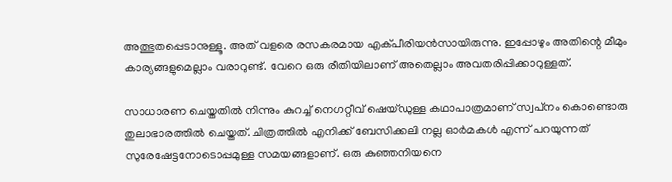അത്ഭുതപ്പെടാനുള്ളൂ. അത് വളരെ രസകരമായ എക്പീരിയന്‍സായിരുന്നു. ഇപ്പോഴും അതിന്റെ മീമും കാര്യങ്ങളുമെല്ലാം വരാറുണ്ട്. വേറെ ഒരു രീതിയിലാണ് അതെല്ലാം അവതരിപ്പിക്കാറുള്ളത്.

സാധാരണ ചെയ്തതില്‍ നിന്നും കുറച്ച് നെഗറ്റീവ് ഷെയ്ഡുള്ള കഥാപാത്രമാണ് സ്വപ്‌നം കൊണ്ടൊരു തുലാഭാരത്തില്‍ ചെയ്തത്. ചിത്രത്തില്‍ എനിക്ക് ബേസിക്കലി നല്ല ഓര്‍മകള്‍ എന്ന് പറയുന്നത് സുരേഷേട്ടനോടൊപ്പമുള്ള സമയങ്ങളാണ്. ഒരു കുഞ്ഞനിയനെ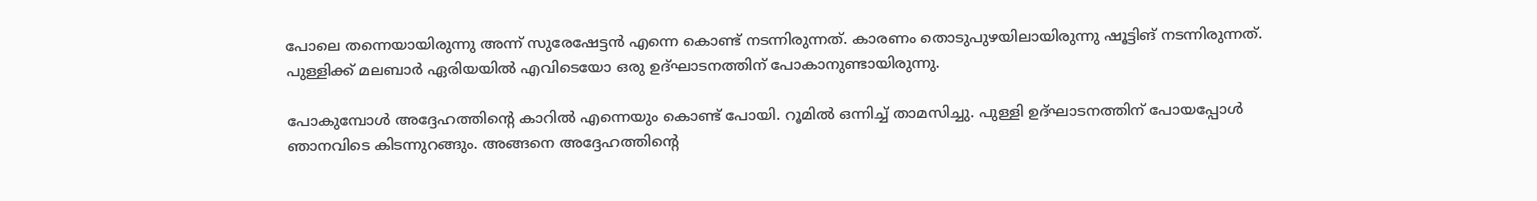പോലെ തന്നെയായിരുന്നു അന്ന് സുരേഷേട്ടന്‍ എന്നെ കൊണ്ട് നടന്നിരുന്നത്. കാരണം തൊടുപുഴയിലായിരുന്നു ഷൂട്ടിങ് നടന്നിരുന്നത്. പുള്ളിക്ക് മലബാര്‍ ഏരിയയില്‍ എവിടെയോ ഒരു ഉദ്ഘാടനത്തിന് പോകാനുണ്ടായിരുന്നു.

പോകുമ്പോള്‍ അദ്ദേഹത്തിന്റെ കാറില്‍ എന്നെയും കൊണ്ട് പോയി. റൂമില്‍ ഒന്നിച്ച് താമസിച്ചു. പുള്ളി ഉദ്ഘാടനത്തിന് പോയപ്പോള്‍ ഞാനവിടെ കിടന്നുറങ്ങും. അങ്ങനെ അദ്ദേഹത്തിന്റെ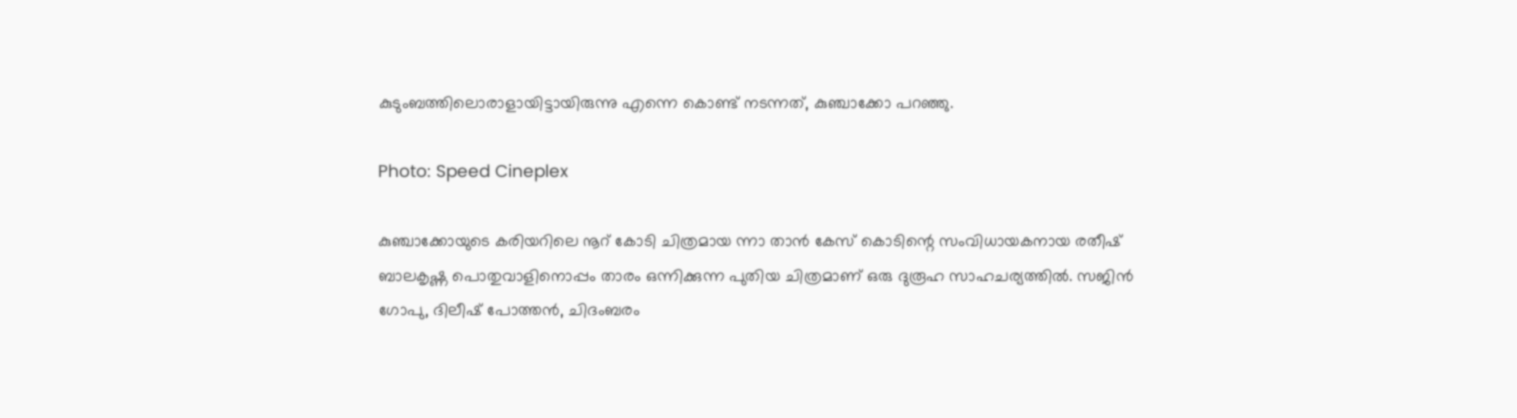കുടുംബത്തിലൊരാളായിട്ടായിരുന്നു എന്നെ കൊണ്ട് നടന്നത്, കുഞ്ചാക്കോ പറഞ്ഞു.

Photo: Speed Cineplex

കുഞ്ചാക്കോയുടെ കരിയറിലെ നൂറ് കോടി ചിത്രമായ ന്നാ താന്‍ കേസ് കൊടിന്റെ സംവിധായകനായ രതീഷ് ബാലകൃഷ്ണ പൊതുവാളിനൊപ്പം താരം ഒന്നിക്കുന്ന പുതിയ ചിത്രമാണ് ഒരു ദുരൂഹ സാഹചര്യത്തില്‍. സജിന്‍ ഗോപു, ദിലീഷ് പോത്തന്‍, ചിദംബരം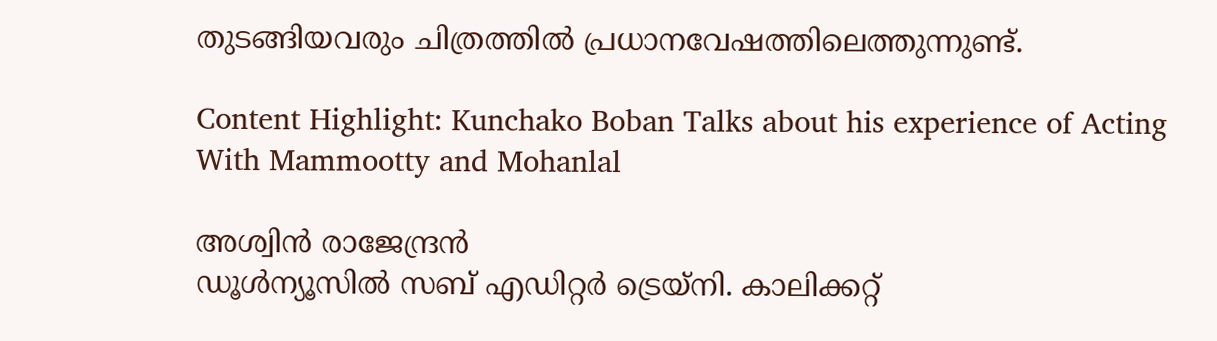തുടങ്ങിയവരും ചിത്രത്തില്‍ പ്രധാനവേഷത്തിലെത്തുന്നുണ്ട്.

Content Highlight: Kunchako Boban Talks about his experience of Acting With Mammootty and Mohanlal

അശ്വിന്‍ രാജേന്ദ്രന്‍
ഡൂള്‍ന്യൂസില്‍ സബ് എഡിറ്റര്‍ ട്രെയ്‌നി. കാലിക്കറ്റ്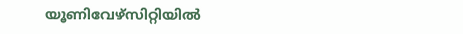യൂണിവേഴ്സിറ്റിയില്‍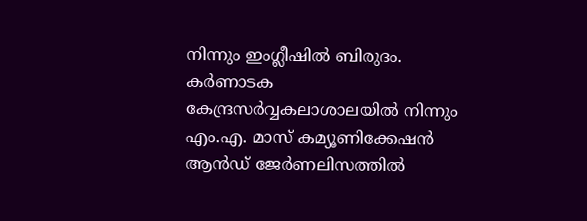നിന്നും ഇംഗ്ലീഷില്‍ ബിരുദം. കര്‍ണാടക കേന്ദ്രസര്‍വ്വകലാശാലയില്‍ നിന്നും എം.എ. മാസ് കമ്യൂണിക്കേഷന്‍ ആന്‍ഡ് ജേര്‍ണലിസത്തില്‍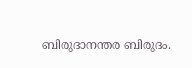ബിരുദാനന്തര ബിരുദം.